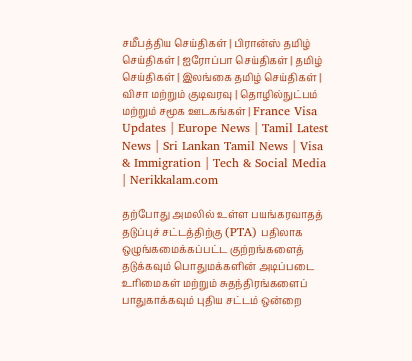சமீபத்திய செய்திகள் | பிரான்ஸ் தமிழ் செய்திகள் | ஐரோப்பா செய்திகள் | தமிழ் செய்திகள் | இலங்கை தமிழ் செய்திகள் | விசா மற்றும் குடிவரவு | தொழில்நுட்பம் மற்றும் சமூக ஊடகங்கள் | France Visa Updates | Europe News | Tamil Latest News | Sri Lankan Tamil News | Visa & Immigration | Tech & Social Media | Nerikkalam.com

தற்போது அமலில் உள்ள பயங்கரவாதத் தடுப்புச் சட்டத்திற்கு (PTA) பதிலாக ஒழுங்கமைக்கப்பட்ட குற்றங்களைத் தடுக்கவும் பொதுமக்களின் அடிப்படை உரிமைகள் மற்றும் சுதந்திரங்களைப் பாதுகாக்கவும் புதிய சட்டம் ஒன்றை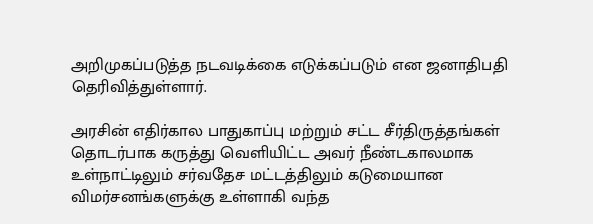அறிமுகப்படுத்த நடவடிக்கை எடுக்கப்படும் என ஜனாதிபதி தெரிவித்துள்ளார்.

அரசின் எதிர்கால பாதுகாப்பு மற்றும் சட்ட சீர்திருத்தங்கள் தொடர்பாக கருத்து வெளியிட்ட அவர் நீண்டகாலமாக உள்நாட்டிலும் சர்வதேச மட்டத்திலும் கடுமையான விமர்சனங்களுக்கு உள்ளாகி வந்த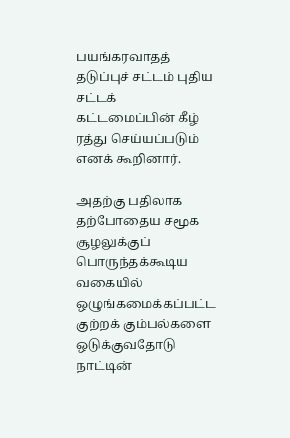பயங்கரவாதத் தடுப்புச் சட்டம் புதிய சட்டக் கட்டமைப்பின் கீழ் ரத்து செய்யப்படும் எனக் கூறினார்.

அதற்கு பதிலாக தற்போதைய சமூக சூழலுக்குப் பொருந்தக்கூடிய வகையில் ஒழுங்கமைக்கப்பட்ட குற்றக் கும்பல்களை ஒடுக்குவதோடு நாட்டின்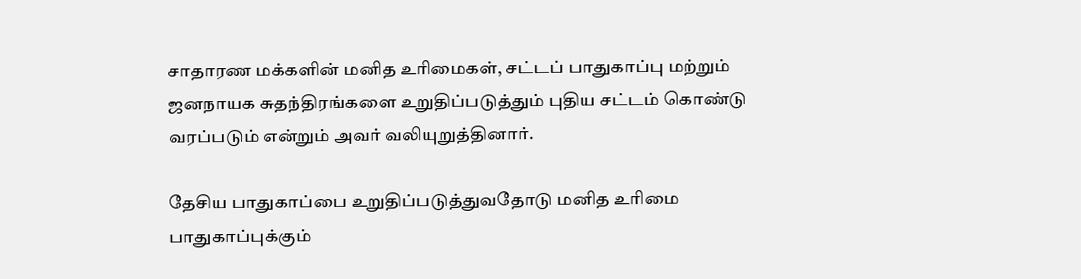சாதாரண மக்களின் மனித உரிமைகள், சட்டப் பாதுகாப்பு மற்றும் ஜனநாயக சுதந்திரங்களை உறுதிப்படுத்தும் புதிய சட்டம் கொண்டு வரப்படும் என்றும் அவர் வலியுறுத்தினார்.

தேசிய பாதுகாப்பை உறுதிப்படுத்துவதோடு மனித உரிமை பாதுகாப்புக்கும்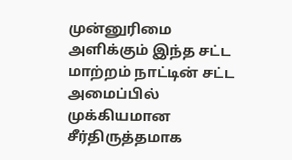முன்னுரிமை அளிக்கும் இந்த சட்ட மாற்றம் நாட்டின் சட்ட அமைப்பில் முக்கியமான சீர்திருத்தமாக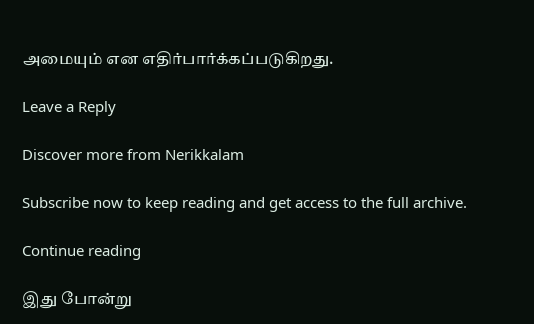அமையும் என எதிர்பார்க்கப்படுகிறது.

Leave a Reply

Discover more from Nerikkalam

Subscribe now to keep reading and get access to the full archive.

Continue reading

இது போன்று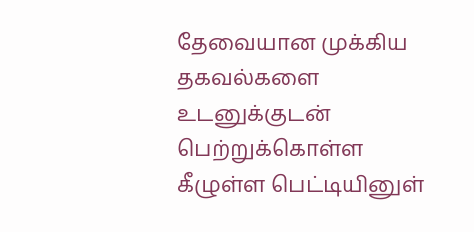தேவையான முக்கிய தகவல்களை உடனுக்குடன் பெற்றுக்கொள்ள கீழுள்ள பெட்டியினுள்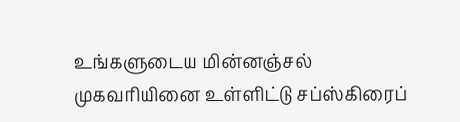உங்களுடைய மின்னஞ்சல் முகவரியினை உள்ளிட்டு சப்ஸ்கிரைப்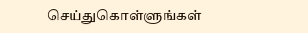செய்துகொள்ளுங்கள்